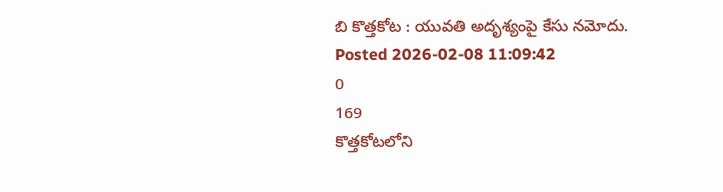బి కొత్తకోట : యువతి అదృశ్యంపై కేసు నమోదు.
Posted 2026-02-08 11:09:42
0
169
కొత్తకోటలోని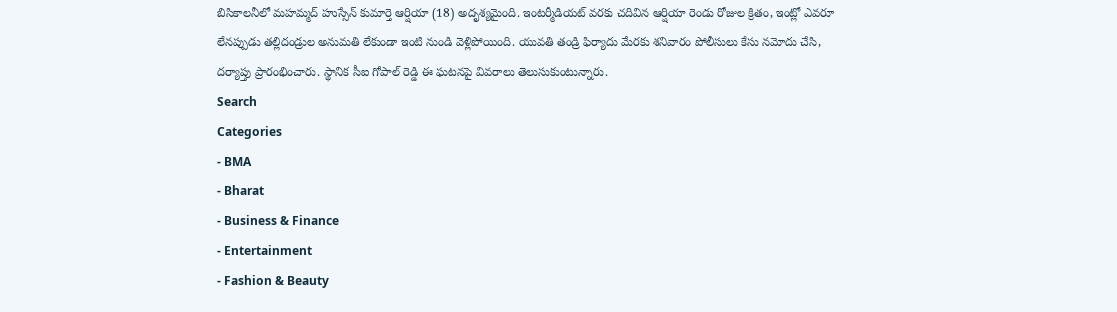బిసికాలనీలో మహమ్మద్ హుస్సేన్ కుమార్తె ఆర్షియా (18) అదృశ్యమైంది. ఇంటర్మీడియట్ వరకు చదివిన ఆర్షియా రెండు రోజుల క్రితం, ఇంట్లో ఎవరూ లేనప్పుడు తల్లిదండ్రుల అనుమతి లేకుండా ఇంటి నుండి వెళ్లిపోయింది. యువతి తండ్రి ఫిర్యాదు మేరకు శనివారం పోలీసులు కేసు నమోదు చేసి, దర్యాప్తు ప్రారంభించారు. స్థానిక సీఐ గోపాల్ రెడ్డి ఈ ఘటనపై వివరాలు తెలుసుకుంటున్నారు.
Search
Categories
- BMA
- Bharat
- Business & Finance
- Entertainment
- Fashion & Beauty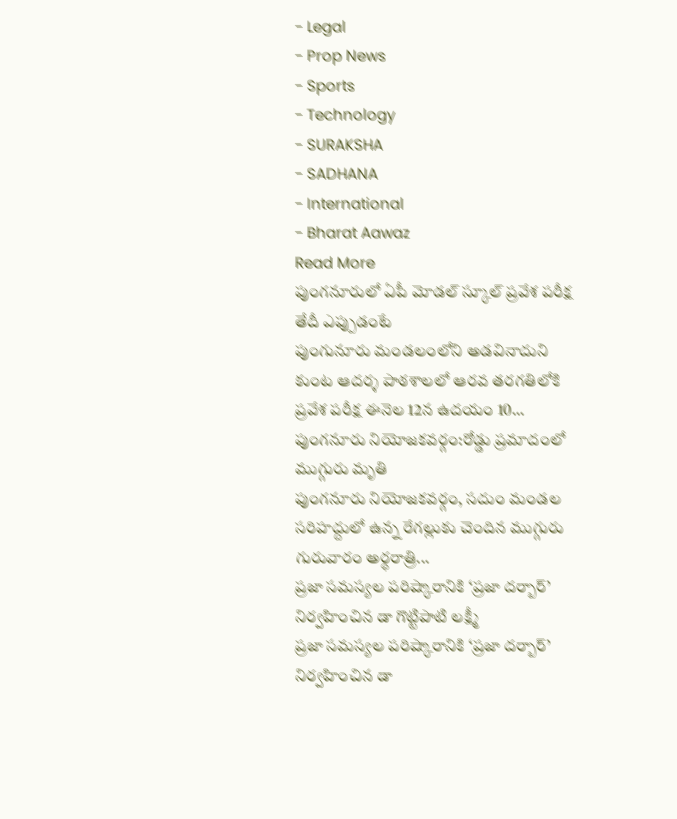- Legal
- Prop News
- Sports
- Technology
- SURAKSHA
- SADHANA
- International
- Bharat Aawaz
Read More
పుంగనూరులో ఏపీ మోడల్ స్కూల్ ప్రవేశ పరీక్ష తేదీ ఎప్పుడంటే
పుంగునూరు మండలంలోని అడవినాదుని కుంట ఆదర్శ పాఠశాలలో ఆరవ తరగతిలోకి ప్రవేశ పరీక్ష ఈనెల 12న ఉదయం 10...
పుంగనూరు నియోజకవర్గం:రోడ్డు ప్రమాదంలో ముగ్గురు మృతి
పుంగనూరు నియోజకవర్గం, సదుం మండల సరిహద్దులో ఉన్న రేగల్లుకు చెందిన ముగ్గురు గురువారం అర్ధరాత్రి...
ప్రజా సమస్యల పరిష్కారానికి ‘ప్రజా దర్బార్’ నిర్వహించిన డా గొట్టిపాటి లక్ష్మీ
ప్రజా సమస్యల పరిష్కారానికి ‘ప్రజా దర్బార్’ నిర్వహించిన డా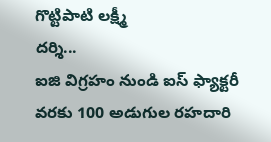గొట్టిపాటి లక్ష్మీ
దర్శి...
ఐజి విగ్రహం నుండి ఐస్ ఫ్యాక్టరీ వరకు 100 అడుగుల రహదారి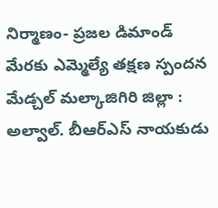నిర్మాణం- ప్రజల డిమాండ్ మేరకు ఎమ్మెల్యే తక్షణ స్పందన
మేడ్చల్ మల్కాజిగిరి జిల్లా : అల్వాల్. బీఆర్ఎస్ నాయకుడు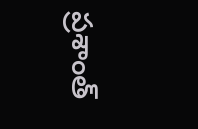ప్రశాంత్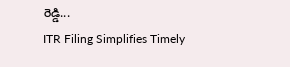రెడ్డి...
ITR Filing Simplifies Timely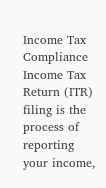Income Tax Compliance
Income Tax Return (ITR) filing is the process of reporting your income,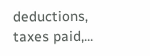deductions, taxes paid,...